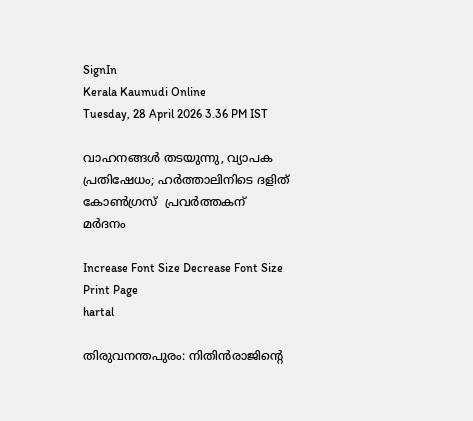SignIn
Kerala Kaumudi Online
Tuesday, 28 April 2026 3.36 PM IST

വാഹനങ്ങൾ തടയുന്നു, വ്യാപക പ്രതിഷേധം; ഹർത്താലിനിടെ ദളിത്  കോൺഗ്രസ്  പ്രവർത്തകന് മർദനം

Increase Font Size Decrease Font Size Print Page
hartal

തിരുവനന്തപുരം: നിതിൻരാജിന്റെ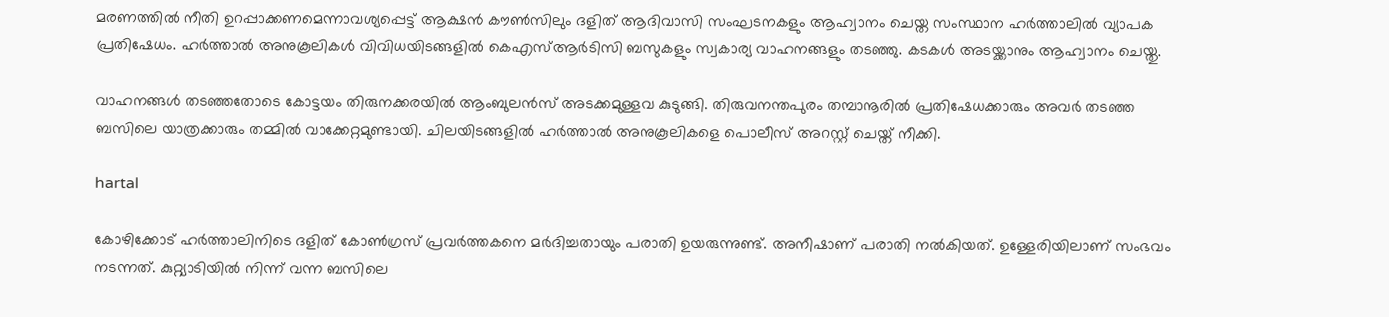മരണത്തിൽ നീതി ഉറപ്പാക്കണമെന്നാവശ്യപ്പെട്ട് ആക്ഷൻ കൗൺസിലും ദളിത് ആദിവാസി സംഘടനകളും ആഹ്വാനം ചെയ്ത സംസ്ഥാന ഹർത്താലിൽ വ്യാപക പ്രതിഷേധം. ഹർത്താൽ അനുകൂലികൾ വിവിധയിടങ്ങളിൽ കെഎസ്ആർടിസി ബസുകളും സ്വകാര്യ വാഹനങ്ങളും തടഞ്ഞു. കടകൾ അടയ്ക്കാനും ആഹ്വാനം ചെയ്തു.

വാഹനങ്ങൾ തടഞ്ഞതോടെ കോട്ടയം തിരുനക്കരയിൽ ആംബുലൻസ് അടക്കമുള്ളവ കുടുങ്ങി. തിരുവനന്തപുരം തമ്പാനൂരിൽ പ്രതിഷേധക്കാരും അവർ തടഞ്ഞ ബസിലെ യാത്രക്കാരും തമ്മിൽ വാക്കേറ്റമുണ്ടായി. ചിലയിടങ്ങളിൽ ഹർത്താൽ അനുകൂലികളെ പൊലീസ് അറസ്റ്റ് ചെയ്ത് നീക്കി.

hartal

കോഴിക്കോട് ഹർത്താലിനിടെ ദളിത് കോൺഗ്രസ് പ്രവർത്തകനെ മർദിച്ചതായും പരാതി ഉയരുന്നുണ്ട്. അനീഷാണ് പരാതി നൽകിയത്. ഉള്ളേരിയിലാണ് സംഭവം നടന്നത്. കുറ്റ്യാടിയിൽ നിന്ന് വന്ന ബസിലെ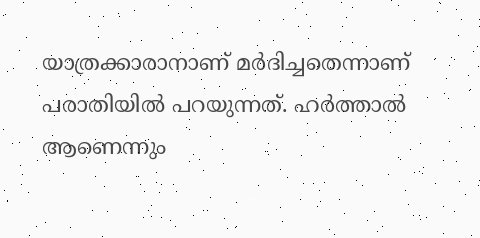യാത്രക്കാരാനാണ് മ‌ർദിച്ചതെന്നാണ് പരാതിയിൽ പറയുന്നത്. ഹർത്താൽ ആണെന്നും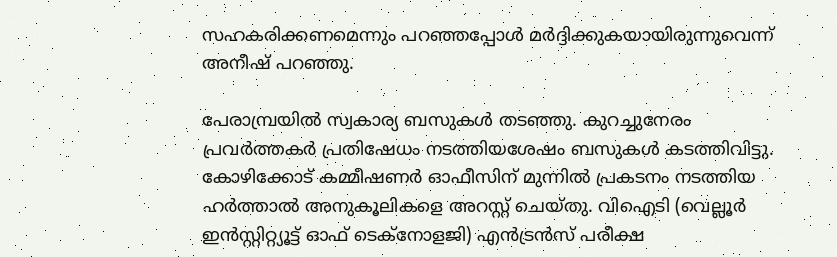സഹകരിക്കണമെന്നും പറഞ്ഞപ്പോൾ മർദ്ദിക്കുകയായിരുന്നുവെന്ന് അനീഷ് പറഞ്ഞു.

പേരാമ്പ്രയിൽ സ്വകാര്യ ബസുകൾ തടഞ്ഞു. കുറച്ചുനേരം പ്രവർത്തകർ പ്രതിഷേധം നടത്തിയശേഷം ബസുകൾ കടത്തിവിട്ടു. കോഴിക്കോട് കമ്മീഷണർ ഓഫീസിന് മുന്നിൽ പ്രകടനം നടത്തിയ ഹർത്താൽ അനുകൂലികളെ അറസ്റ്റ് ചെയ്തു. വിഐടി (വെല്ലൂർ ഇൻസ്റ്റിറ്റ്യൂട്ട് ഓഫ് ടെക്നോളജി) എൻട്രൻസ് പരീക്ഷ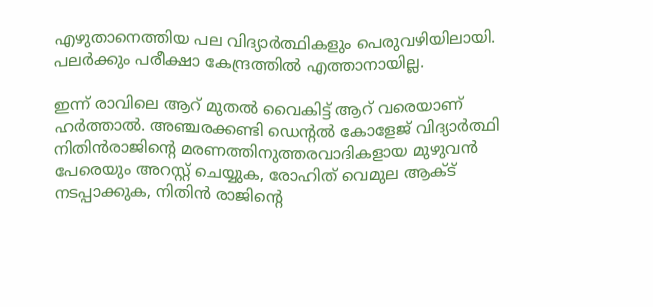എഴുതാനെത്തിയ പല വിദ്യാർത്ഥികളും പെരുവഴിയിലായി. പലർക്കും പരീക്ഷാ കേന്ദ്രത്തിൽ എത്താനായില്ല.

ഇന്ന് രാവിലെ ആറ് മുതൽ വൈകിട്ട് ആറ് വരെയാണ് ഹർത്താൽ. അഞ്ചരക്കണ്ടി ഡെന്റൽ കോളേജ് വിദ്യാർത്ഥി നിതിൻരാജിന്റെ മരണത്തിനുത്തരവാദികളായ മുഴുവൻ പേരെയും അറസ്റ്റ് ചെയ്യുക, രോഹിത് വെമുല ആക്ട് നടപ്പാക്കുക, നിതിൻ രാജിന്റെ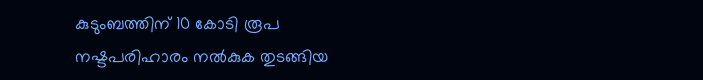കുടുംബത്തിന് 10 കോടി രൂപ നഷ്ടപരിഹാരം നൽകുക തുടങ്ങിയ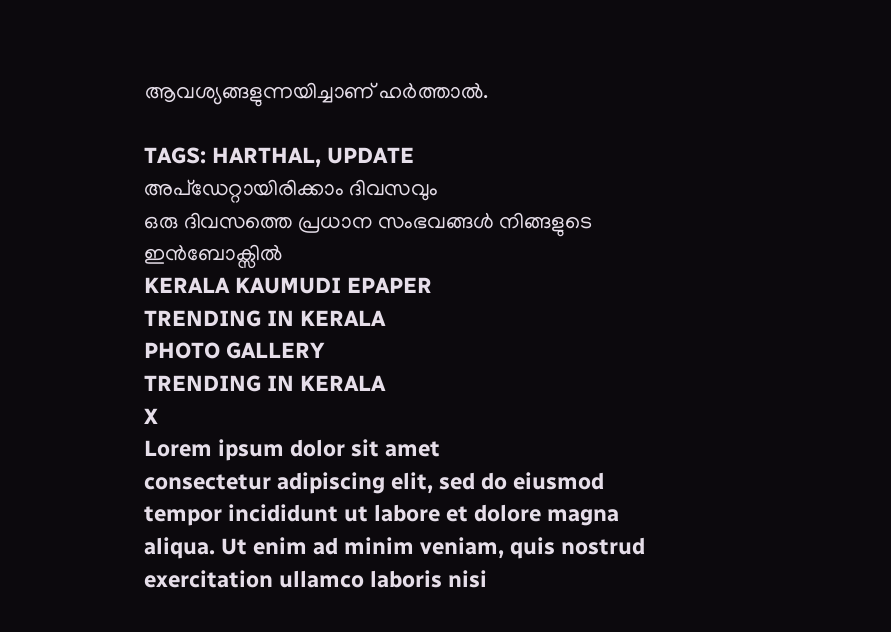ആവശ്യങ്ങളുന്നയിച്ചാണ് ഹർത്താൽ.

TAGS: HARTHAL, UPDATE
അപ്ഡേറ്റായിരിക്കാം ദിവസവും
ഒരു ദിവസത്തെ പ്രധാന സംഭവങ്ങൾ നിങ്ങളുടെ ഇൻബോക്സിൽ
KERALA KAUMUDI EPAPER
TRENDING IN KERALA
PHOTO GALLERY
TRENDING IN KERALA
X
Lorem ipsum dolor sit amet
consectetur adipiscing elit, sed do eiusmod tempor incididunt ut labore et dolore magna aliqua. Ut enim ad minim veniam, quis nostrud exercitation ullamco laboris nisi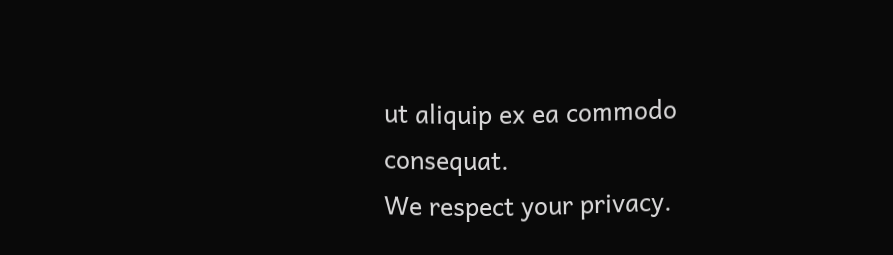ut aliquip ex ea commodo consequat.
We respect your privacy.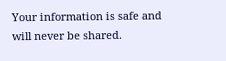Your information is safe and will never be shared.